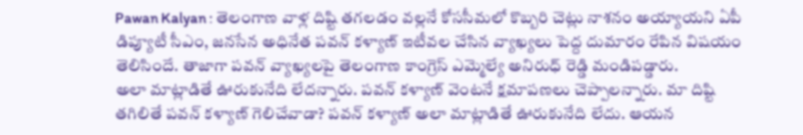Pawan Kalyan : తెలంగాణ వాళ్ల దిష్టి తగలడం వల్లనే కోససీమలో కొబ్బరి చెట్లు నాశనం అయ్యాయని ఏపీ డిప్యూటీ సీఎం, జనసేన అధినేత పవన్ కళ్యాణ్ ఇటీవల చేసిన వ్యాఖ్యలు పెద్ద దుమారం రేపిన విషయం తెలిసిందే. తాజాగా పవన్ వ్యాఖ్యలపై తెలంగాణ కాంగ్రెస్ ఎమ్మెల్యే అనిరుధ్ రెడ్డి మండిపడ్డారు.
అలా మాట్లాడితే ఊరుకునేది లేదన్నారు. పవన్ కళ్యాణ్ వెంటనే క్షమాపణలు చెప్పాలన్నారు. మా దిష్టి తగిలితే పవన్ కళ్యాణ్ గెలిచేవాడా? పవన్ కళ్యాణ్ అలా మాట్లాడితే ఊరుకునేది లేదు. ఆయన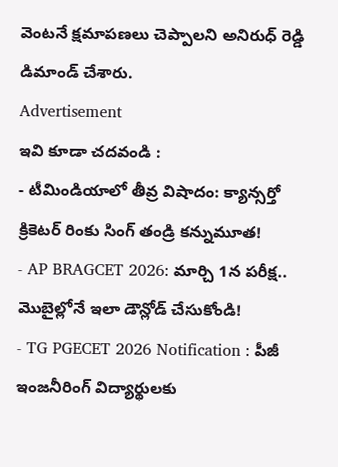వెంటనే క్షమాపణలు చెప్పాలని అనిరుధ్ రెడ్డి డిమాండ్ చేశారు.
Advertisement
ఇవి కూడా చదవండి :
- టీమిండియాలో తీవ్ర విషాదం: క్యాన్సర్తో క్రికెటర్ రింకు సింగ్ తండ్రి కన్నుమూత!
- AP BRAGCET 2026: మార్చి 1న పరీక్ష.. మొబైల్లోనే ఇలా డౌన్లోడ్ చేసుకోండి!
- TG PGECET 2026 Notification : పీజీ ఇంజనీరింగ్ విద్యార్థులకు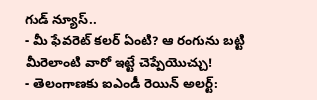గుడ్ న్యూస్..
- మీ ఫేవరెట్ కలర్ ఏంటి? ఆ రంగును బట్టి మీరెలాంటి వారో ఇట్టే చెప్పేయొచ్చు!
- తెలంగాణకు ఐఎండీ రెయిన్ అలర్ట్: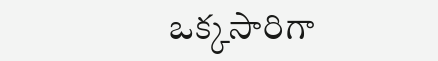ఒక్కసారిగా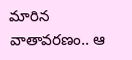మారిన వాతావరణం.. ఆ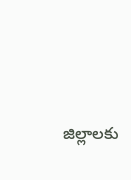జిల్లాలకు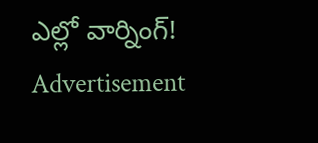ఎల్లో వార్నింగ్!
Advertisement